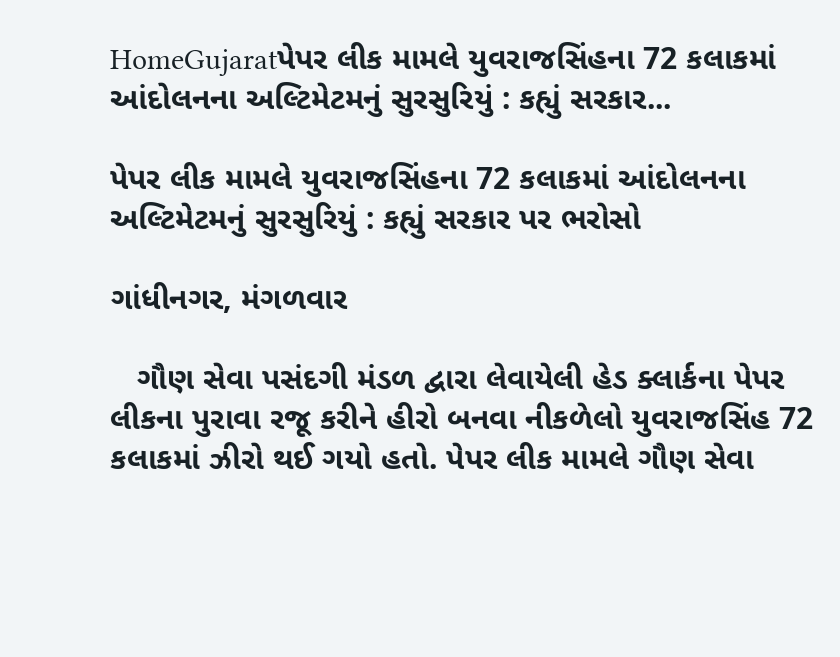HomeGujaratપેપર લીક મામલે યુવરાજસિંહના 72 કલાકમાં આંદોલનના અલ્ટિમેટમનું સુરસુરિયું : કહ્યું સરકાર...

પેપર લીક મામલે યુવરાજસિંહના 72 કલાકમાં આંદોલનના અલ્ટિમેટમનું સુરસુરિયું : કહ્યું સરકાર પર ભરોસો

ગાંધીનગર, મંગળવાર

   ગૌણ સેવા પસંદગી મંડળ દ્વારા લેવાયેલી હેડ ક્લાર્કના પેપર લીકના પુરાવા રજૂ કરીને હીરો બનવા નીકળેલો યુવરાજસિંહ 72 કલાકમાં ઝીરો થઈ ગયો હતો. પેપર લીક મામલે ગૌણ સેવા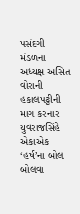પસંદગી મંડળના અધ્યક્ષ અસિત વોરાની હકાલપટ્ટીની માગ કરનાર યુવરાજસિંહે એકાએક ‘હર્ષ’ના બોલ બોલવા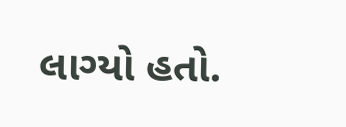લાગ્યો હતો.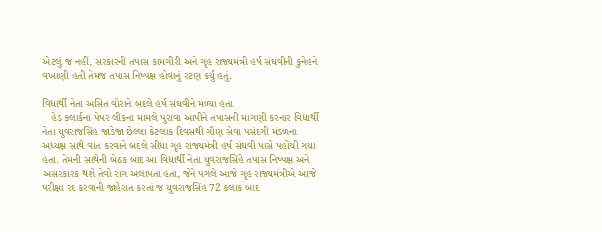એટલું જ નહીં, સરકારની તપાસ કામગીરી અને ગૃહ રાજ્યમંત્રી હર્ષ સંઘવીની કુનેહને વખાણી હતી તેમજ તપાસ નિષ્પક્ષ હોવાનું રટણ કર્યું હતું.

વિદ્યાર્થી નેતા અસિત વોરાને બદલે હર્ષ સંઘવીને મળ્યા હતા
   હેડ ક્લાર્કના પેપર લીકના મામલે પુરાવા આપીને તપાસની માગણી કરનાર વિદ્યાર્થી નેતા યુવરાજસિંહ જાડેજા છેલ્લા કેટલાક દિવસથી ગૌણ સેવા પસંદગી મંડળના અધ્યક્ષ સાથે વાત કરવાને બદલે સીધા ગૃહ રાજ્યમંત્રી હર્ષ સંઘવી પાસે પહોંચી ગયા હતા. તેમની સાથેની બેઠક બાદ આ વિદ્યાર્થી નેતા યુવરાજસિંહે તપાસ નિષ્પક્ષ અને અસરકારક થશે તેવો રાગ અલાપતા હતા, જેને પગલે આજે ગૃહ રાજ્યમંત્રીએ આજે પરીક્ષા રદ કરવાની જાહેરાત કરતાં જ યુવરાજસિંહ 72 કલાક બાદ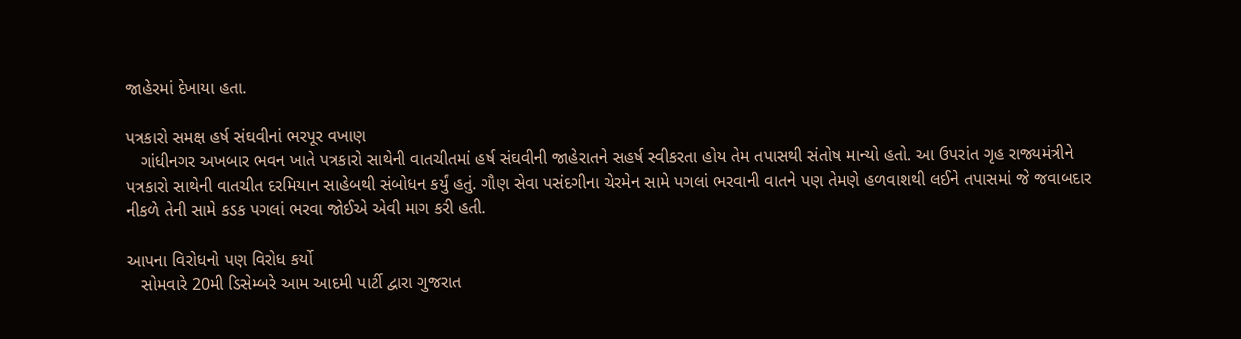જાહેરમાં દેખાયા હતા.

પત્રકારો સમક્ષ હર્ષ સંઘવીનાં ભરપૂર વખાણ
   ગાંધીનગર અખબાર ભવન ખાતે પત્રકારો સાથેની વાતચીતમાં હર્ષ સંઘવીની જાહેરાતને સહર્ષ સ્વીકરતા હોય તેમ તપાસથી સંતોષ માન્યો હતો. આ ઉપરાંત ગૃહ રાજ્યમંત્રીને પત્રકારો સાથેની વાતચીત દરમિયાન સાહેબથી સંબોધન કર્યું હતું. ગૌણ સેવા પસંદગીના ચેરમેન સામે પગલાં ભરવાની વાતને પણ તેમણે હળવાશથી લઈને તપાસમાં જે જવાબદાર નીકળે તેની સામે કડક પગલાં ભરવા જોઈએ એવી માગ કરી હતી.

આપના વિરોધનો પણ વિરોધ કર્યો
   સોમવારે 20મી ડિસેમ્બરે આમ આદમી પાર્ટી દ્વારા ગુજરાત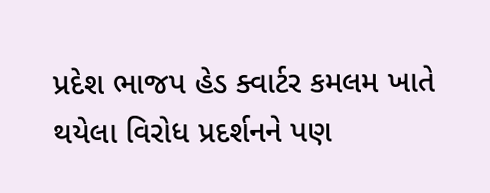પ્રદેશ ભાજપ હેડ ક્વાર્ટર કમલમ ખાતે થયેલા વિરોધ પ્રદર્શનને પણ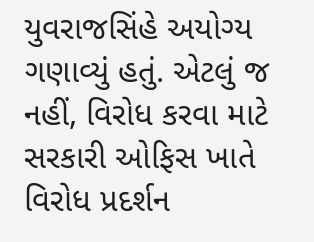યુવરાજસિંહે અયોગ્ય ગણાવ્યું હતું. એટલું જ નહીં, વિરોધ કરવા માટે સરકારી ઓફિસ ખાતે વિરોધ પ્રદર્શન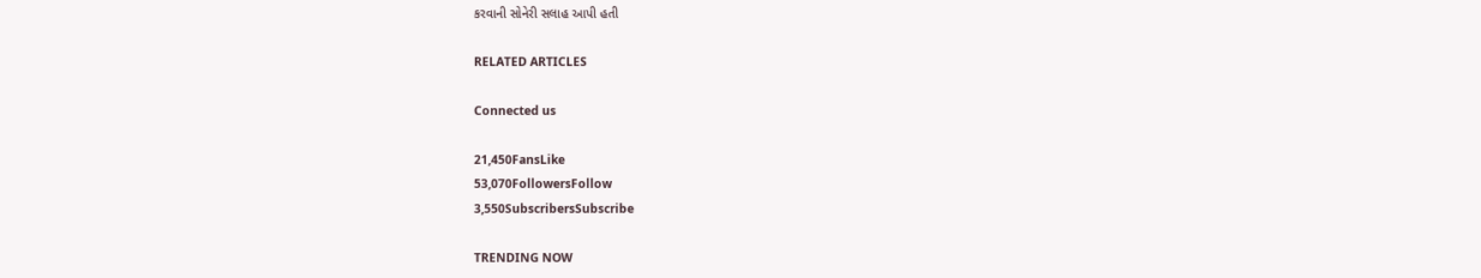કરવાની સોનેરી સલાહ આપી હતી

RELATED ARTICLES

Connected us

21,450FansLike
53,070FollowersFollow
3,550SubscribersSubscribe

TRENDING NOW